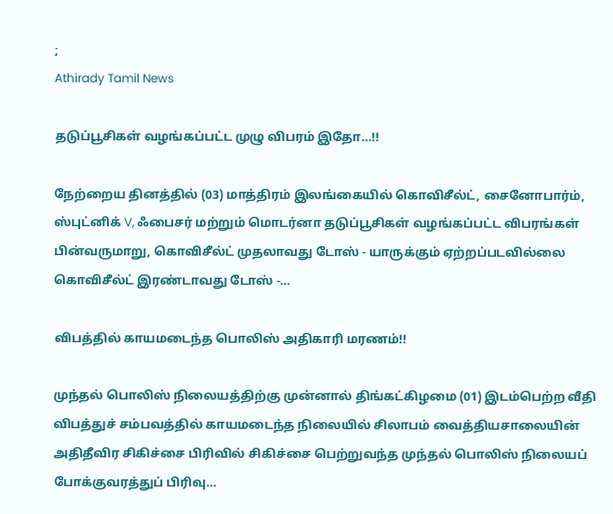;
Athirady Tamil News

தடுப்பூசிகள் வழங்கப்பட்ட முழு விபரம் இதோ…!!

நேற்றைய தினத்தில் (03) மாத்திரம் இலங்கையில் கொவிசீல்ட், சைனோபார்ம், ஸ்புட்னிக் V, ஃபைசர் மற்றும் மொடர்னா தடுப்பூசிகள் வழங்கப்பட்ட விபரங்கள் பின்வருமாறு, கொவிசீல்ட் முதலாவது டோஸ் - யாருக்கும் ஏற்றப்படவில்லை கொவிசீல்ட் இரண்டாவது டோஸ் -…

விபத்தில் காயமடைந்த பொலிஸ் அதிகாரி மரணம்!!

முந்தல் பொலிஸ் நிலையத்திற்கு முன்னால் திங்கட்கிழமை (01) இடம்பெற்ற வீதி விபத்துச் சம்பவத்தில் காயமடைந்த நிலையில் சிலாபம் வைத்தியசாலையின் அதிதீவிர சிகிச்சை பிரிவில் சிகிச்சை பெற்றுவந்த முந்தல் பொலிஸ் நிலையப் போக்குவரத்துப் பிரிவு…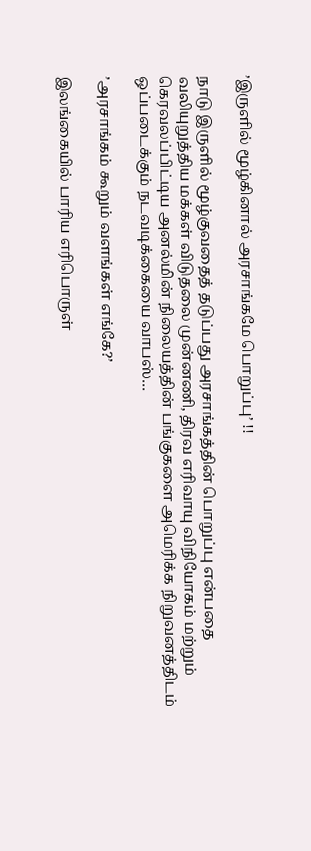’இருளில் மூழ்கினால் அரசாங்கமே பொறுப்பு’ !!

நாடு இருளில் மூழ்குவதைத் தடுப்பது அரசாங்கத்தின் பொறுப்பு என்பதை வலியுறுத்திய மக்கள் விடுதலை முன்னணி, திரவ எரிவாயு விநியோகம் மற்றும் கெரவலப்பிட்டிய அனல்மின் நிலையத்தின் பங்குகளை அமெரிக்க நிறுவனத்திடம் ஒப்படைக்கும் நடவடிக்கையை வாபஸ்…

’அரசாங்கம் கூறும் வளங்கள் எங்கே?’

இலங்கையில் பாரிய எரிபொருள்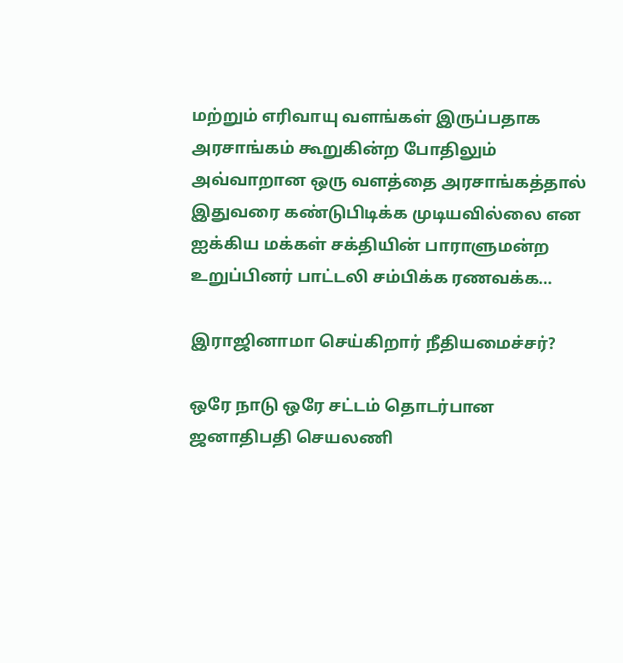மற்றும் எரிவாயு வளங்கள் இருப்பதாக அரசாங்கம் கூறுகின்ற போதிலும் அவ்வாறான ஒரு வளத்தை அரசாங்கத்தால் இதுவரை கண்டுபிடிக்க முடியவில்லை என ஐக்கிய மக்கள் சக்தியின் பாராளுமன்ற உறுப்பினர் பாட்டலி சம்பிக்க ரணவக்க…

இராஜினாமா செய்கிறார் நீதியமைச்சர்?

ஒரே நாடு ஒரே சட்டம் தொடர்பான ஜனாதிபதி செயலணி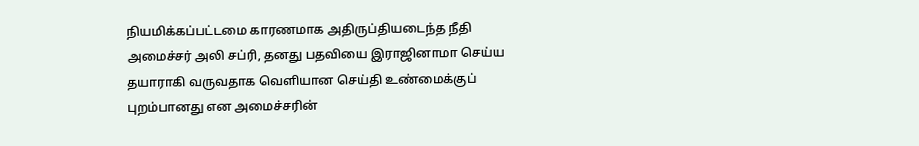நியமிக்கப்பட்டமை காரணமாக அதிருப்தியடைந்த நீதி அமைச்சர் அலி சப்ரி, தனது பதவியை இராஜினாமா செய்ய தயாராகி வருவதாக வெளியான செய்தி உண்மைக்குப் புறம்பானது என அமைச்சரின்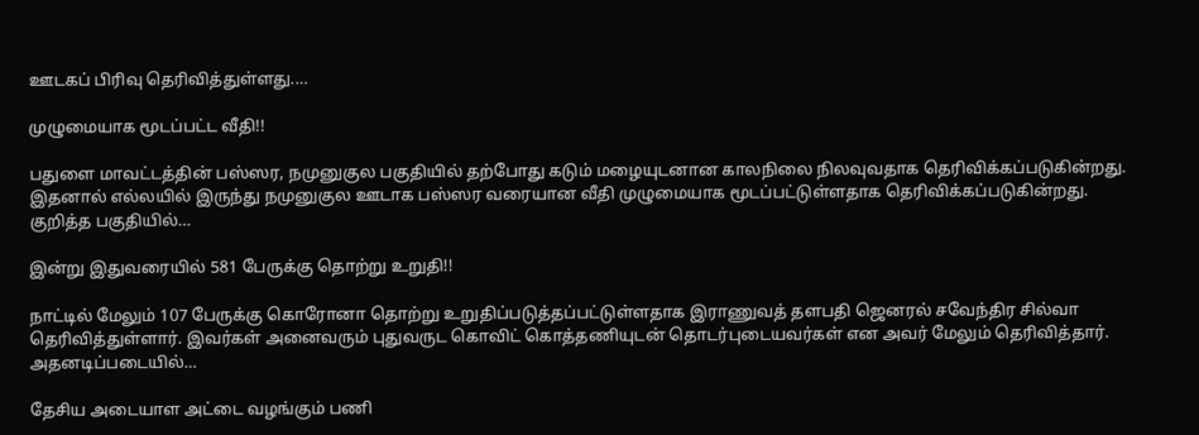ஊடகப் பிரிவு தெரிவித்துள்ளது.…

முழுமையாக மூடப்பட்ட வீதி!!

பதுளை மாவட்டத்தின் பஸ்ஸர, நமுனுகுல பகுதியில் தற்போது கடும் மழையுடனான காலநிலை நிலவுவதாக தெரிவிக்கப்படுகின்றது. இதனால் எல்லயில் இருந்து நமுனுகுல ஊடாக பஸ்ஸர வரையான வீதி முழுமையாக மூடப்பட்டுள்ளதாக தெரிவிக்கப்படுகின்றது. குறித்த பகுதியில்…

இன்று இதுவரையில் 581 பேருக்கு தொற்று உறுதி!!

நாட்டில் மேலும் 107 பேருக்கு கொரோனா தொற்று உறுதிப்படுத்தப்பட்டுள்ளதாக இராணுவத் தளபதி ஜெனரல் சவேந்திர சில்வா தெரிவித்துள்ளார். இவர்கள் அனைவரும் புதுவருட கொவிட் கொத்தணியுடன் தொடர்புடையவர்கள் என அவர் மேலும் தெரிவித்தார். அதனடிப்படையில்…

தேசிய அடையாள அட்டை வழங்கும் பணி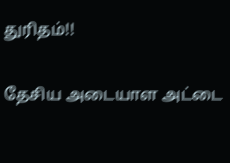துரிதம்!!

தேசிய அடையாள அட்டை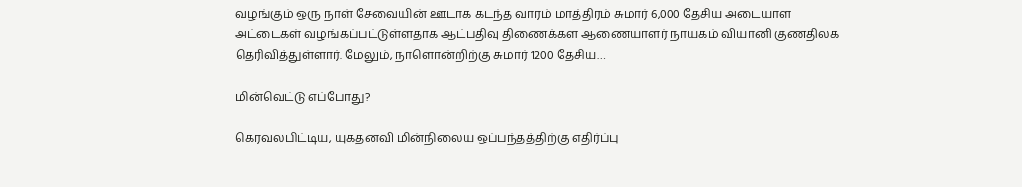வழங்கும் ஒரு நாள் சேவையின் ஊடாக கடந்த வாரம் மாத்திரம் சுமார் 6,000 தேசிய அடையாள அட்டைகள் வழங்கப்பட்டுள்ளதாக ஆட்பதிவு திணைக்கள ஆணையாளர் நாயகம் வியானி குணதிலக தெரிவித்துள்ளார். மேலும், நாளொன்றிற்கு சுமார் 1200 தேசிய…

மின்வெட்டு எப்போது?

கெரவலபிட்டிய, யுகதனவி மின்நிலைய ஒப்பந்தத்திற்கு எதிர்ப்பு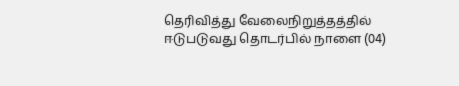தெரிவித்து வேலைநிறுத்தத்தில் ஈடுபடுவது தொடர்பில் நாளை (04)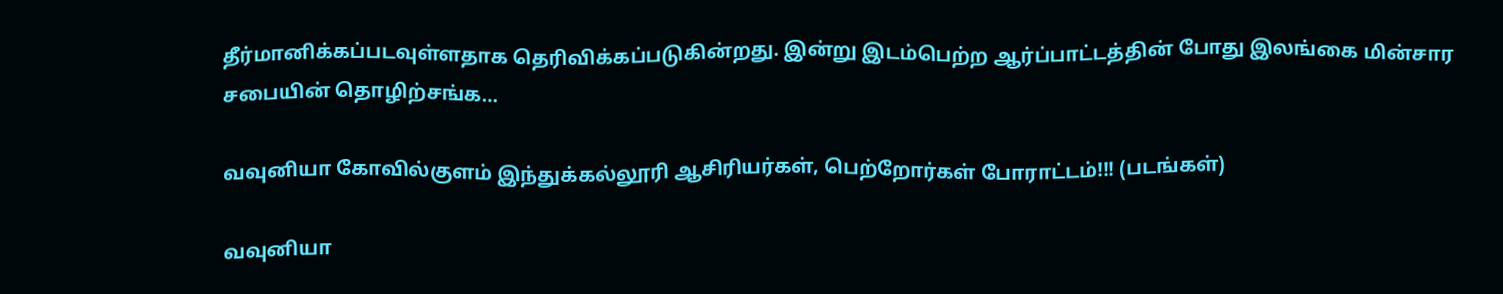தீர்மானிக்கப்படவுள்ளதாக தெரிவிக்கப்படுகின்றது. இன்று இடம்பெற்ற ஆர்ப்பாட்டத்தின் போது இலங்கை மின்சார சபையின் தொழிற்சங்க…

வவுனியா கோவில்குளம் இந்துக்கல்லூரி ஆசிரியர்கள், பெற்றோர்கள் போராட்டம்!!! (படங்கள்)

வவுனியா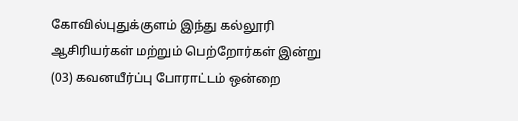கோவில்புதுக்குளம் இந்து கல்லூரி ஆசிரியர்கள் மற்றும் பெற்றோர்கள் இன்று (03) கவனயீர்ப்பு போராட்டம் ஒன்றை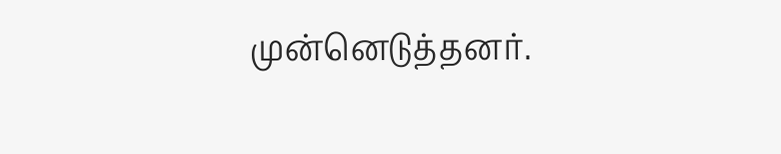முன்னெடுத்தனர்.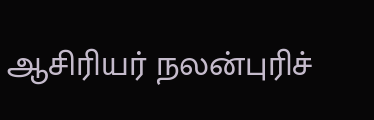ஆசிரியர் நலன்புரிச்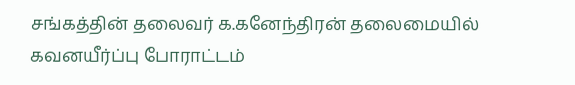சங்கத்தின் தலைவர் க.கனேந்திரன் தலைமையில் கவனயீர்ப்பு போராட்டம்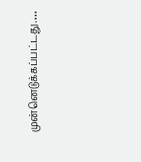முன்னெடுக்கப்பட்டது.…